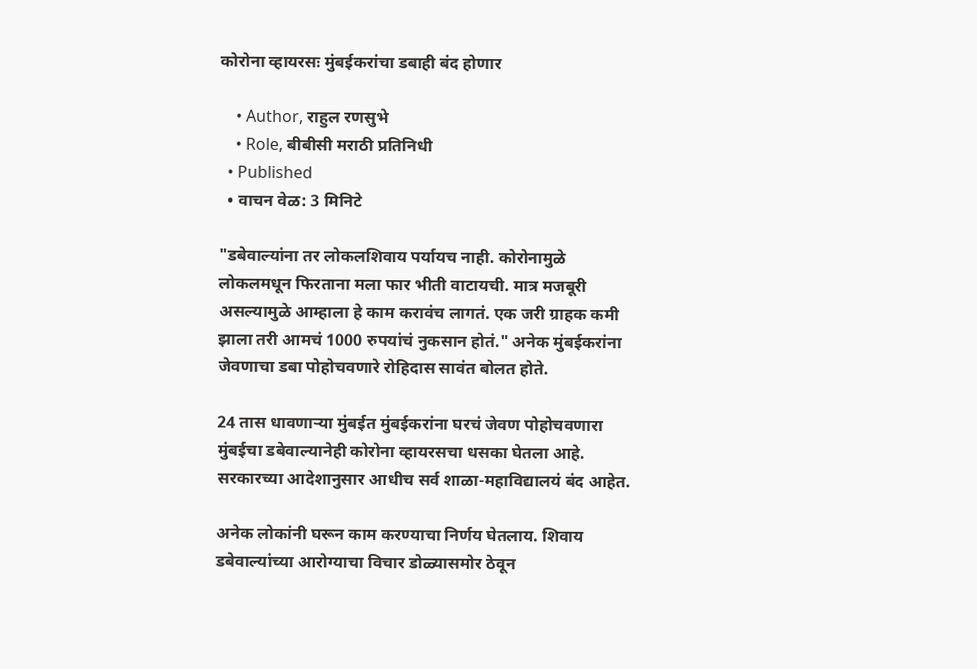कोरोना व्हायरसः मुंबईकरांचा डबाही बंद होणार

    • Author, राहुल रणसुभे
    • Role, बीबीसी मराठी प्रतिनिधी
  • Published
  • वाचन वेळ: 3 मिनिटे

"डबेवाल्यांना तर लोकलशिवाय पर्यायच नाही. कोरोनामुळे लोकलमधून फिरताना मला फार भीती वाटायची. मात्र मजबूरी असल्यामुळे आम्हाला हे काम करावंच लागतं. एक जरी ग्राहक कमी झाला तरी आमचं 1000 रुपयांचं नुकसान होतं." अनेक मुंबईकरांना जेवणाचा डबा पोहोचवणारे रोहिदास सावंत बोलत होते.

24 तास धावणाऱ्या मुंबईत मुंबईकरांना घरचं जेवण पोहोचवणारा मुंबईचा डबेवाल्यानेही कोरोना व्हायरसचा धसका घेतला आहे. सरकारच्या आदेशानुसार आधीच सर्व शाळा-महाविद्यालयं बंद आहेत.

अनेक लोकांनी घरून काम करण्याचा निर्णय घेतलाय. शिवाय डबेवाल्यांच्या आरोग्याचा विचार डोळ्यासमोर ठेवून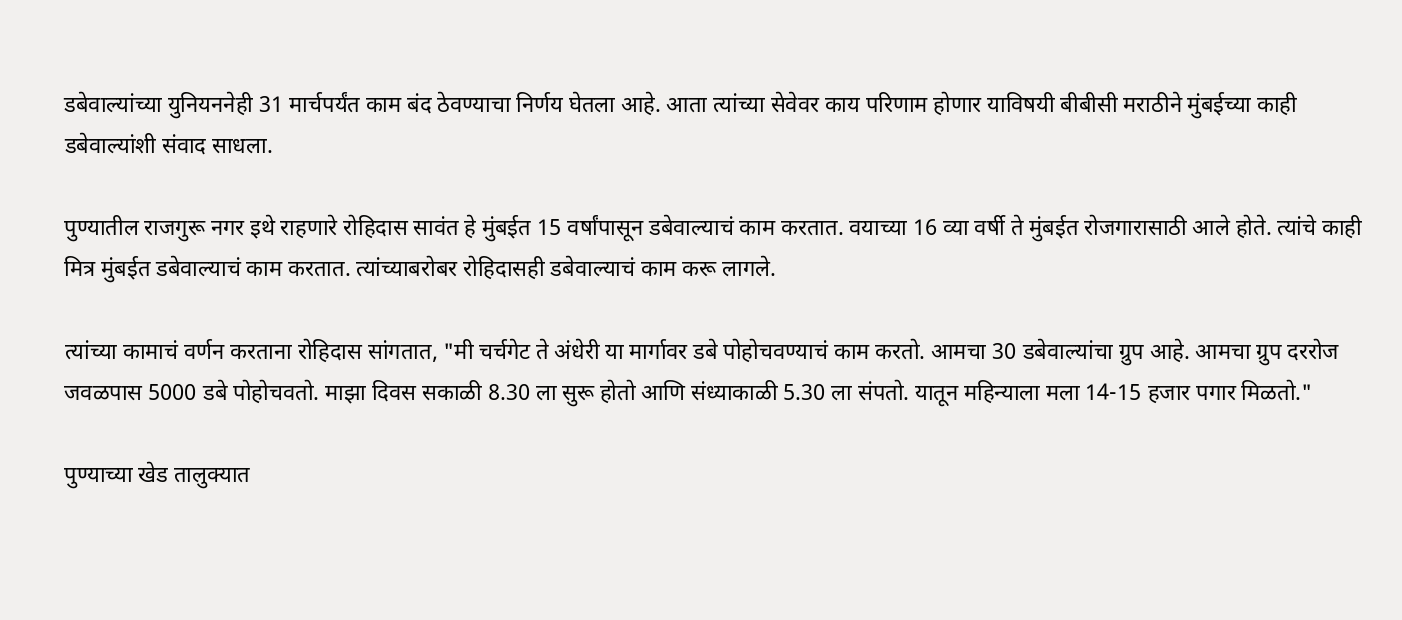डबेवाल्यांच्या युनियननेही 31 मार्चपर्यंत काम बंद ठेवण्याचा निर्णय घेतला आहे. आता त्यांच्या सेवेवर काय परिणाम होणार याविषयी बीबीसी मराठीने मुंबईच्या काही डबेवाल्यांशी संवाद साधला.

पुण्यातील राजगुरू नगर इथे राहणारे रोहिदास सावंत हे मुंबईत 15 वर्षांपासून डबेवाल्याचं काम करतात. वयाच्या 16 व्या वर्षी ते मुंबईत रोजगारासाठी आले होते. त्यांचे काही मित्र मुंबईत डबेवाल्याचं काम करतात. त्यांच्याबरोबर रोहिदासही डबेवाल्याचं काम करू लागले.

त्यांच्या कामाचं वर्णन करताना रोहिदास सांगतात, "मी चर्चगेट ते अंधेरी या मार्गावर डबे पोहोचवण्याचं काम करतो. आमचा 30 डबेवाल्यांचा ग्रुप आहे. आमचा ग्रुप दररोज जवळपास 5000 डबे पोहोचवतो. माझा दिवस सकाळी 8.30 ला सुरू होतो आणि संध्याकाळी 5.30 ला संपतो. यातून महिन्याला मला 14-15 हजार पगार मिळतो."

पुण्याच्या खेड तालुक्यात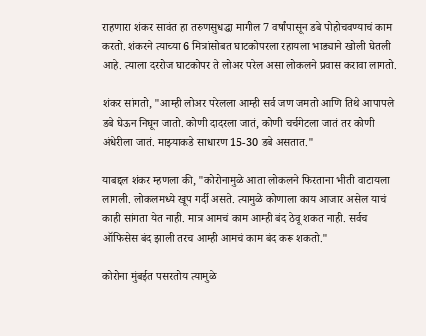राहणारा शंकर सावंत हा तरुणसुधद्धा मागील 7 वर्षांपासून डबे पोहोचवण्याचं काम करतो. शंकरने त्याच्या 6 मित्रांसोबत घाटकोपरला रहायला भाड्याने खोली घेतली आहे. त्याला दररोज घाटकोपर ते लोअर परेल असा लोकलने प्रवास करावा लागतो.

शंकर सांगतो, "आम्ही लोअर परेलला आम्ही सर्व जण जमतो आणि तिथे आपापले डबे घेऊन निघून जातो. कोणी दादरला जातं, कोणी चर्चगेटला जातं तर कोणी अंधेरीला जातं. माझ्याकडे साधारण 15-30 डबे असतात."

याबद्दल शंकर म्हणला की, "कोरोनामुळे आता लोकलने फिरताना भीती वाटायला लागली. लोकलमध्ये खूप गर्दी असते. त्यामुळे कोणाला काय आजार असेल याचं काही सांगता येत नाही. मात्र आमचं काम आम्ही बंद ठेवू शकत नाही. सर्वच ऑफिसेस बंद झाली तरच आम्ही आमचं काम बंद करू शकतो."

कोरोना मुंबईत पसरतोय त्यामुळे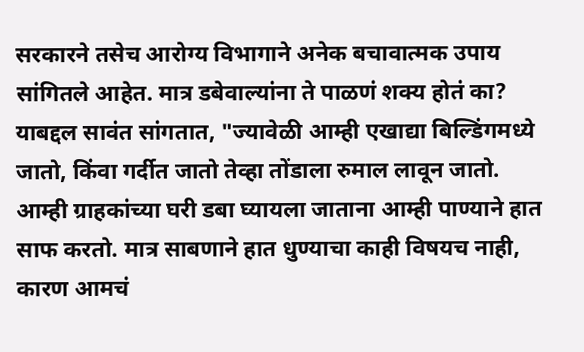सरकारने तसेच आरोग्य विभागाने अनेक बचावात्मक उपाय सांगितले आहेत. मात्र डबेवाल्यांना ते पाळणं शक्य होतं का? याबद्दल सावंत सांगतात, "ज्यावेळी आम्ही एखाद्या बिल्डिंगमध्ये जातो, किंवा गर्दीत जातो तेव्हा तोंडाला रुमाल लावून जातो. आम्ही ग्राहकांच्या घरी डबा घ्यायला जाताना आम्ही पाण्याने हात साफ करतो. मात्र साबणाने हात धुण्याचा काही विषयच नाही, कारण आमचं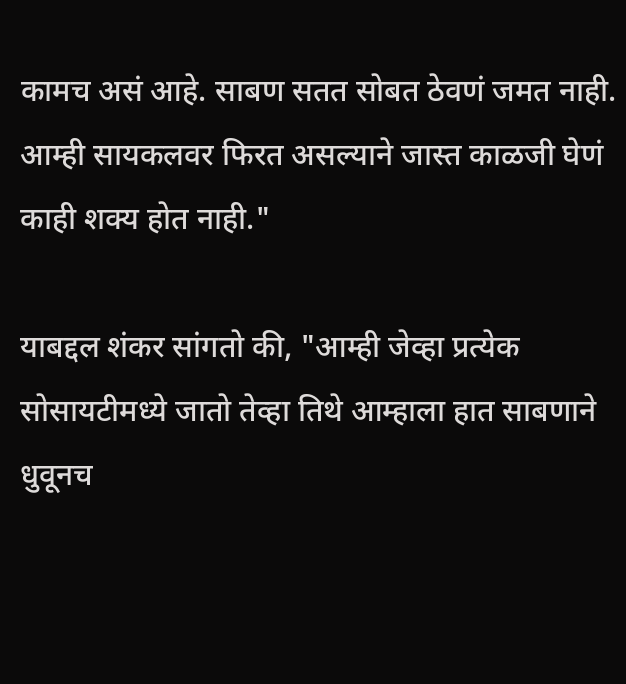कामच असं आहे. साबण सतत सोबत ठेवणं जमत नाही. आम्ही सायकलवर फिरत असल्याने जास्त काळजी घेणं काही शक्य होत नाही."

याबद्दल शंकर सांगतो की, "आम्ही जेव्हा प्रत्येक सोसायटीमध्ये जातो तेव्हा तिथे आम्हाला हात साबणाने धुवूनच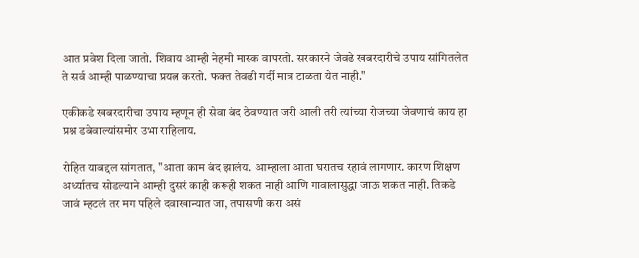आत प्रवेश दिला जातो. शिवाय आम्ही नेहमी मास्क वापरतो. सरकारने जेवढे खबरदारीचे उपाय सांगितलेत ते सर्व आम्ही पाळण्याचा प्रयत्न करतो. फक्त तेवढी गर्दी मात्र टाळता येत नाही."

एकीकडे खबरदारीचा उपाय म्हणून ही सेवा बंद ठेवण्यात जरी आली तरी त्यांच्या रोजच्या जेवणाचं काय हा प्रश्न डबेवाल्यांसमोर उभा राहिलाय.

रोहित याबद्दल सांगतात, "आता काम बंद झालंय. आम्हाला आता घरातच रहावं लागणार. कारण शिक्षण अर्ध्यातच सोडल्याने आम्ही दुसरं काही करूही शकत नाही आणि गावालासुद्धा जाऊ शकत नाही. तिकडे जावं म्हटलं तर मग पहिले दवाखान्यात जा, तपासणी करा असं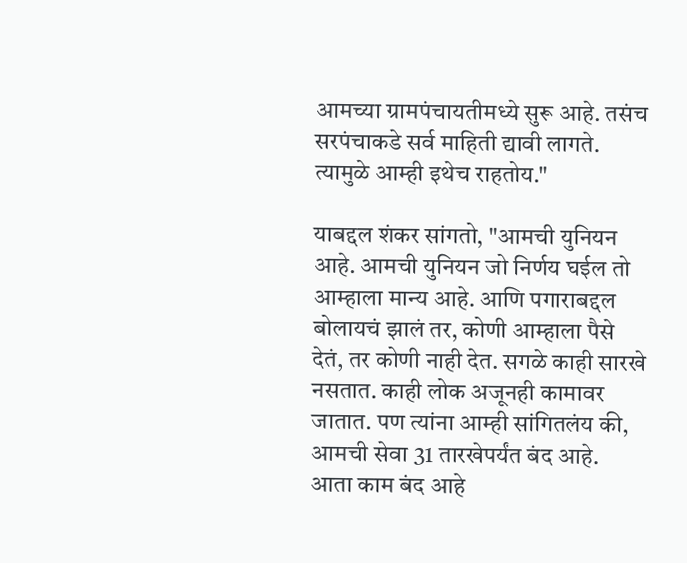आमच्या ग्रामपंचायतीमध्ये सुरू आहे. तसंच सरपंचाकडे सर्व माहिती द्यावी लागते. त्यामुळे आम्ही इथेच राहतोय."

याबद्दल शंकर सांगतो, "आमची युनियन आहे. आमची युनियन जो निर्णय घईल तो आम्हाला मान्य आहे. आणि पगाराबद्दल बोलायचं झालं तर, कोणी आम्हाला पैसे देतं, तर कोणी नाही देत. सगळे काही सारखे नसतात. काही लोक अजूनही कामावर जातात. पण त्यांना आम्ही सांगितलंय की, आमची सेवा 31 तारखेपर्यंत बंद आहे. आता काम बंद आहे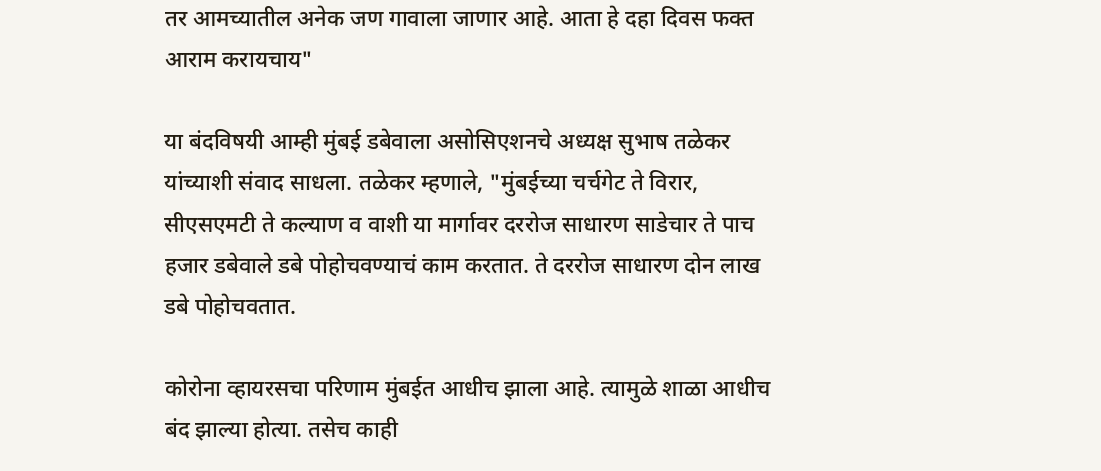तर आमच्यातील अनेक जण गावाला जाणार आहे. आता हे दहा दिवस फक्त आराम करायचाय"

या बंदविषयी आम्ही मुंबई डबेवाला असोसिएशनचे अध्यक्ष सुभाष तळेकर यांच्याशी संवाद साधला. तळेकर म्हणाले, "मुंबईच्या चर्चगेट ते विरार, सीएसएमटी ते कल्याण व वाशी या मार्गावर दररोज साधारण साडेचार ते पाच हजार डबेवाले डबे पोहोचवण्याचं काम करतात. ते दररोज साधारण दोन लाख डबे पोहोचवतात.

कोरोना व्हायरसचा परिणाम मुंबईत आधीच झाला आहे. त्यामुळे शाळा आधीच बंद झाल्या होत्या. तसेच काही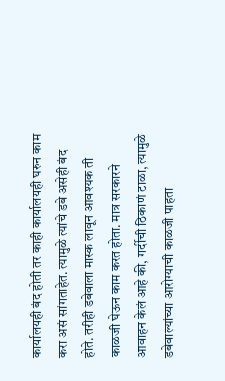कार्यालयही बंद होती तर काही कार्यालयही घरुन काम करा असं सांगताहेत. त्यामुळे त्यांचे डबे असेही बंद होते. तरीही डबेवाला मास्क लावून आवश्यक ती काळजी घेऊन काम करत होता. मात्र सरकारने आवाहन केलं आहे की, गर्दीची ठिकाणं टाळा, त्यामुळे डबेवाल्यांच्या आरोग्याची काळजी पाहता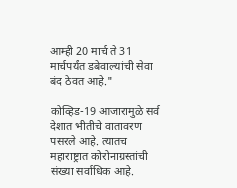आम्ही 20 मार्च ते 31 मार्चपर्यंत डबेवाल्यांची सेवा बंद ठेवत आहे."

कोव्हिड-19 आजारामुळे सर्व देशात भीतीचे वातावरण पसरले आहे. त्यातच महाराष्ट्रात कोरोनाग्रस्तांची संख्या सर्वाधिक आहे.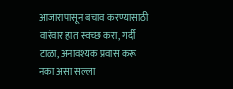आजारापासून बचाव करण्यासाठी वारंवार हात स्वच्छ करा, गर्दी टाळा, अनावश्यक प्रवास करू नका असा सल्ला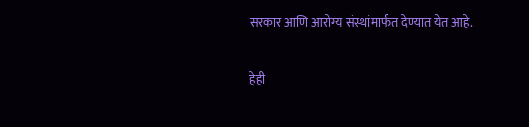सरकार आणि आरोग्य संस्थांमार्फत देण्यात येत आहे.

हेही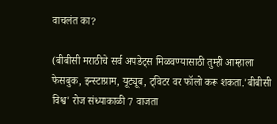वाचलंत का?

(बीबीसी मराठीचे सर्व अपडेट्स मिळवण्यासाठी तुम्ही आम्हाला फेसबुक, इन्स्टाग्राम, यूट्यूब, ट्विटर वर फॉलो करू शकता.'बीबीसी विश्व' रोज संध्याकाळी 7 वाजता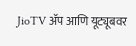JioTV ॲप आणि यूट्यूबवर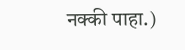नक्की पाहा.)